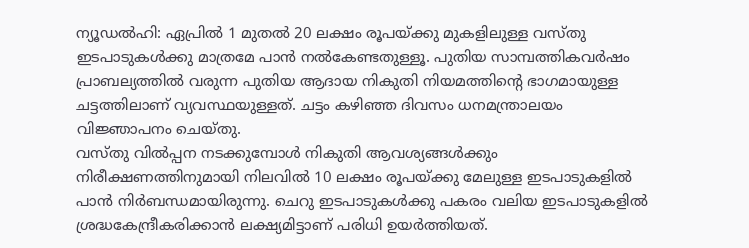ന്യൂഡൽഹി: ഏപ്രിൽ 1 മുതൽ 20 ലക്ഷം രൂപയ്ക്കു മുകളിലുള്ള വസ്തു ഇടപാടുകൾക്കു മാത്രമേ പാൻ നൽകേണ്ടതുള്ളൂ. പുതിയ സാമ്പത്തികവർഷം പ്രാബല്യത്തിൽ വരുന്ന പുതിയ ആദായ നികുതി നിയമത്തിന്റെ ഭാഗമായുള്ള ചട്ടത്തിലാണ് വ്യവസ്ഥയുള്ളത്. ചട്ടം കഴിഞ്ഞ ദിവസം ധനമന്ത്രാലയം വിജ്ഞാപനം ചെയ്തു.
വസ്തു വിൽപ്പന നടക്കുമ്പോൾ നികുതി ആവശ്യങ്ങൾക്കും നിരീക്ഷണത്തിനുമായി നിലവിൽ 10 ലക്ഷം രൂപയ്ക്കു മേലുള്ള ഇടപാടുകളിൽ പാൻ നിർബന്ധമായിരുന്നു. ചെറു ഇടപാടുകൾക്കു പകരം വലിയ ഇടപാടുകളിൽ ശ്രദ്ധകേന്ദ്രീകരിക്കാൻ ലക്ഷ്യമിട്ടാണ് പരിധി ഉയർത്തിയത്.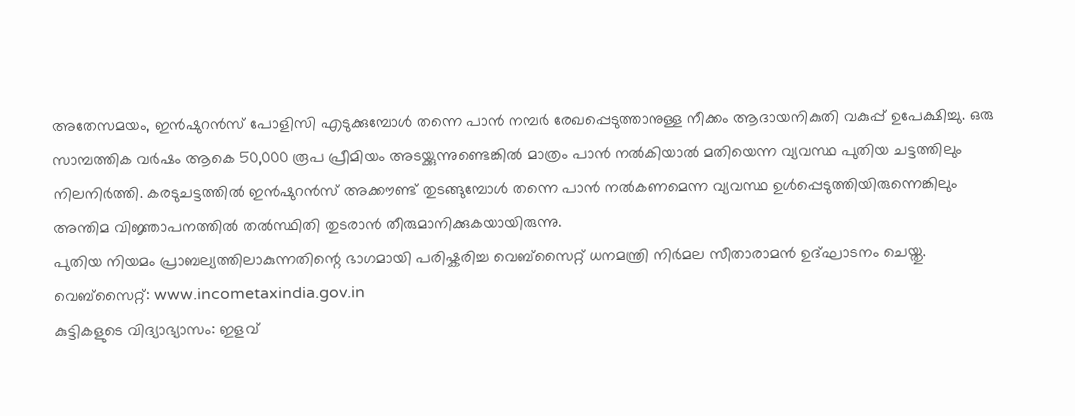അതേസമയം, ഇൻഷുറൻസ് പോളിസി എടുക്കുമ്പോൾ തന്നെ പാൻ നമ്പർ രേഖപ്പെടുത്താനുള്ള നീക്കം ആദായനികുതി വകുപ്പ് ഉപേക്ഷിച്ചു. ഒരു സാമ്പത്തിക വർഷം ആകെ 50,000 രൂപ പ്രീമിയം അടയ്ക്കുന്നുണ്ടെങ്കിൽ മാത്രം പാൻ നൽകിയാൽ മതിയെന്ന വ്യവസ്ഥ പുതിയ ചട്ടത്തിലും നിലനിർത്തി. കരടുചട്ടത്തിൽ ഇൻഷുറൻസ് അക്കൗണ്ട് തുടങ്ങുമ്പോൾ തന്നെ പാൻ നൽകണമെന്ന വ്യവസ്ഥ ഉൾപ്പെടുത്തിയിരുന്നെങ്കിലും അന്തിമ വിജ്ഞാപനത്തിൽ തൽസ്ഥിതി തുടരാൻ തീരുമാനിക്കുകയായിരുന്നു.
പുതിയ നിയമം പ്രാബല്യത്തിലാകുന്നതിന്റെ ഭാഗമായി പരിഷ്കരിച്ച വെബ്സൈറ്റ് ധനമന്ത്രി നിർമല സീതാരാമൻ ഉദ്ഘാടനം ചെയ്തു. വെബ്സൈറ്റ്: www.incometaxindia.gov.in
കുട്ടികളുടെ വിദ്യാഭ്യാസം: ഇളവ്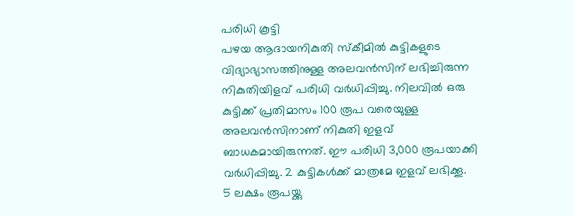പരിധി കൂട്ടി
പഴയ ആദായനികുതി സ്കീമിൽ കുട്ടികളുടെ വിദ്യാഭ്യാസത്തിനുള്ള അലവൻസിന് ലഭിച്ചിരുന്ന നികുതിയിളവ് പരിധി വർധിപ്പിച്ചു. നിലവിൽ ഒരു കുട്ടിക്ക് പ്രതിമാസം 100 രൂപ വരെയുള്ള അലവൻസിനാണ് നികുതി ഇളവ് ബാധകമായിരുന്നത്. ഈ പരിധി 3,000 രൂപയാക്കി വർധിപ്പിച്ചു. 2 കുട്ടികൾക്ക് മാത്രമേ ഇളവ് ലഭിക്കൂ.
5 ലക്ഷം രൂപയ്ക്കു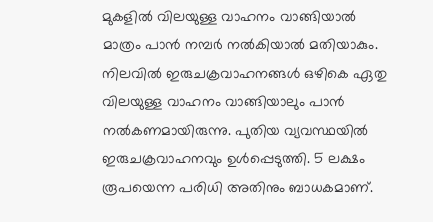മുകളിൽ വിലയുള്ള വാഹനം വാങ്ങിയാൽ മാത്രം പാൻ നമ്പർ നൽകിയാൽ മതിയാകും. നിലവിൽ ഇരുചക്രവാഹനങ്ങൾ ഒഴികെ ഏതു വിലയുള്ള വാഹനം വാങ്ങിയാലും പാൻ നൽകണമായിരുന്നു. പുതിയ വ്യവസ്ഥയിൽ ഇരുചക്രവാഹനവും ഉൾപ്പെടുത്തി. 5 ലക്ഷം രൂപയെന്ന പരിധി അതിനും ബാധകമാണ്.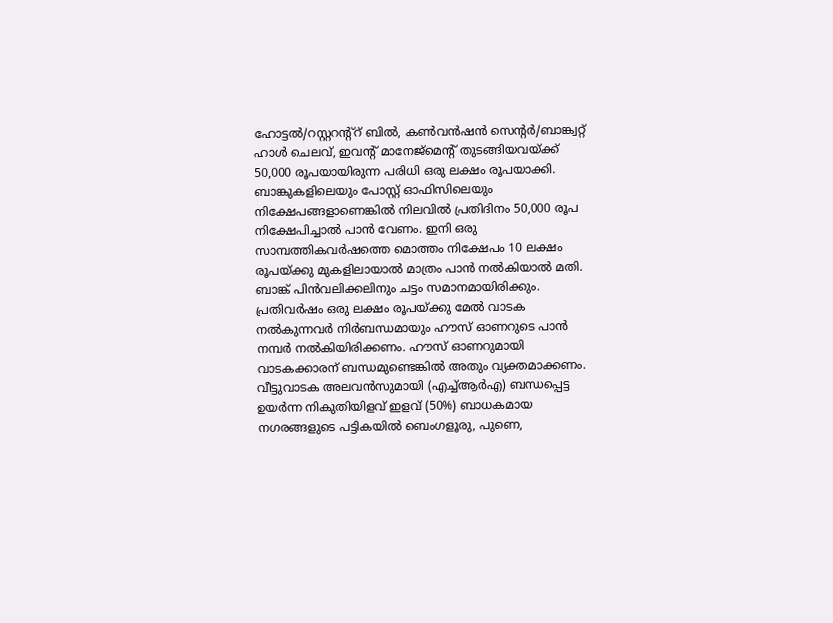ഹോട്ടൽ/റസ്റ്ററന്റ്റ് ബിൽ, കൺവൻഷൻ സെന്റർ/ബാങ്ക്വറ്റ് ഹാൾ ചെലവ്, ഇവന്റ് മാനേജ്മെന്റ് തുടങ്ങിയവയ്ക്ക് 50,000 രൂപയായിരുന്ന പരിധി ഒരു ലക്ഷം രൂപയാക്കി.
ബാങ്കുകളിലെയും പോസ്റ്റ് ഓഫിസിലെയും നിക്ഷേപങ്ങളാണെങ്കിൽ നിലവിൽ പ്രതിദിനം 50,000 രൂപ നിക്ഷേപിച്ചാൽ പാൻ വേണം. ഇനി ഒരു സാമ്പത്തികവർഷത്തെ മൊത്തം നിക്ഷേപം 10 ലക്ഷം രൂപയ്ക്കു മുകളിലായാൽ മാത്രം പാൻ നൽകിയാൽ മതി. ബാങ്ക് പിൻവലിക്കലിനും ചട്ടം സമാനമായിരിക്കും.
പ്രതിവർഷം ഒരു ലക്ഷം രൂപയ്ക്കു മേൽ വാടക നൽകുന്നവർ നിർബന്ധമായും ഹൗസ് ഓണറുടെ പാൻ നമ്പർ നൽകിയിരിക്കണം. ഹൗസ് ഓണറുമായി വാടകക്കാരന് ബന്ധമുണ്ടെങ്കിൽ അതും വ്യക്തമാക്കണം.
വീട്ടുവാടക അലവൻസുമായി (എച്ച്ആർഎ) ബന്ധപ്പെട്ട ഉയർന്ന നികുതിയിളവ് ഇളവ് (50%) ബാധകമായ നഗരങ്ങളുടെ പട്ടികയിൽ ബെംഗളൂരു, പുണെ,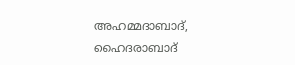അഹമ്മദാബാദ്, ഹൈദരാബാദ്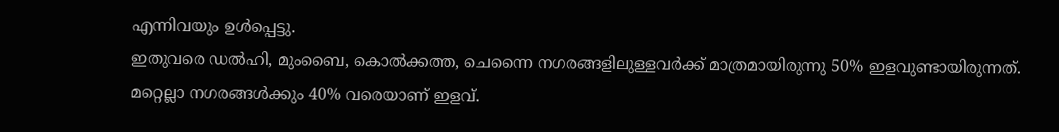എന്നിവയും ഉൾപ്പെട്ടു.
ഇതുവരെ ഡൽഹി, മുംബൈ, കൊൽക്കത്ത, ചെന്നൈ നഗരങ്ങളിലുള്ളവർക്ക് മാത്രമായിരുന്നു 50% ഇളവുണ്ടായിരുന്നത്. മറ്റെല്ലാ നഗരങ്ങൾക്കും 40% വരെയാണ് ഇളവ്.